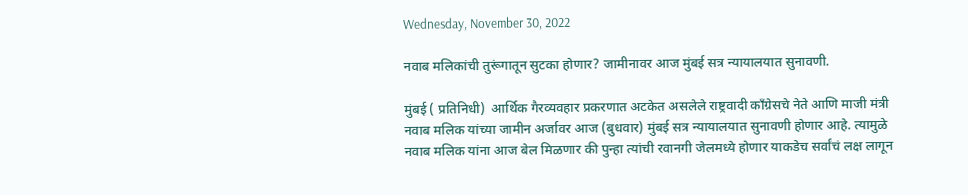Wednesday, November 30, 2022

नवाब मलिकांची तुरूंगातून सुटका होणार? जामीनावर आज मुंबई सत्र न्यायालयात सुनावणी.

मुंबई ( प्रतिनिधी)  आर्थिक गैरव्यवहार प्रकरणात अटकेत असलेले राष्ट्रवादी काँग्रेसचे नेते आणि माजी मंत्री नवाब मलिक यांच्या जामीन अर्जावर आज (बुधवार) मुंबई सत्र न्यायालयात सुनावणी होणार आहे. त्यामुळे नवाब मलिक यांना आज बेल मिळणार की पुन्हा त्यांची रवानगी जेलमध्ये होणार याकडेच सर्वांचं लक्ष लागून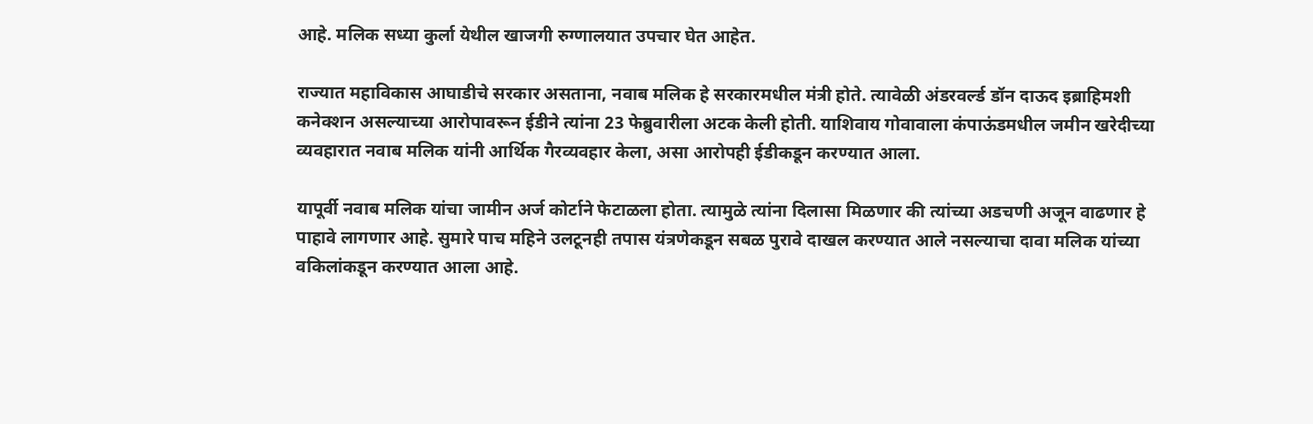आहे. मलिक सध्या कुर्ला येथील खाजगी रुग्णालयात उपचार घेत आहेत.

राज्यात महाविकास आघाडीचे सरकार असताना, नवाब मलिक हे सरकारमधील मंत्री होते. त्यावेळी अंडरवर्ल्ड डॉन दाऊद इब्राहिमशी कनेक्शन असल्याच्या आरोपावरून ईडीने त्यांना 23 फेब्रुवारीला अटक केली होती. याशिवाय गोवावाला कंपाऊंडमधील जमीन खरेदीच्या व्यवहारात नवाब मलिक यांनी आर्थिक गैरव्यवहार केला, असा आरोपही ईडीकडून करण्यात आला.

यापूर्वी नवाब मलिक यांचा जामीन अर्ज कोर्टाने फेटाळला होता. त्यामुळे त्यांना दिलासा मिळणार की त्यांच्या अडचणी अजून वाढणार हे पाहावे लागणार आहे. सुमारे पाच महिने उलटूनही तपास यंत्रणेकडून सबळ पुरावे दाखल करण्यात आले नसल्याचा दावा मलिक यांच्या वकिलांकडून करण्यात आला आहे.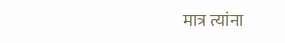मात्र त्यांना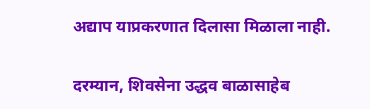अद्याप याप्रकरणात दिलासा मिळाला नाही.

दरम्यान, शिवसेना उद्धव बाळासाहेब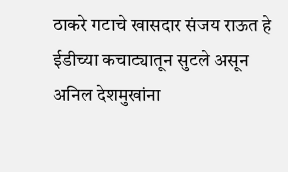ठाकरे गटाचे खासदार संजय राऊत हे ईडीच्या कचाट्यातून सुटले असून अनिल देशमुखांना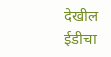देखील ईडीचा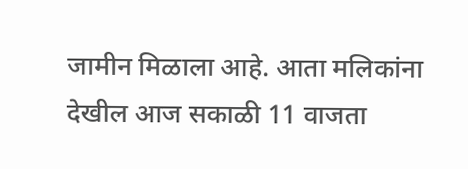जामीन मिळाला आहे. आता मलिकांना देखील आज सकाळी 11 वाजता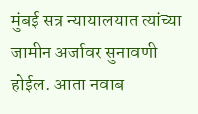मुंबई सत्र न्यायालयात त्यांच्या जामीन अर्जावर सुनावणी होईल. आता नवाब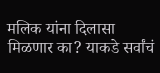मलिक यांना दिलासा मिळणार का? याकडे सर्वांचं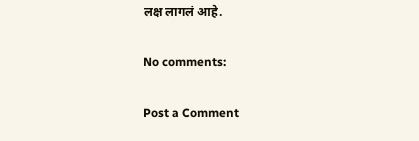लक्ष लागलं आहे.

No comments:

Post a Comment